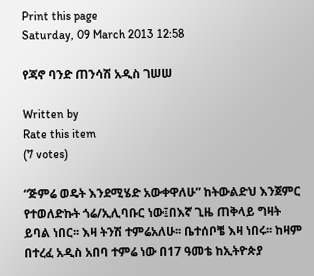Print this page
Saturday, 09 March 2013 12:58

የጃኖ ባንድ ጠንሳሽ አዲስ ገሠሠ

Written by
Rate this item
(7 votes)

“ጅምሬ ወዴት እንደሚሄድ አውቀዋለሁ” ከትውልድህ እንጀምር የተወለድኩት ጎሬ/ኢሊባቡር ነው፤በእኛ ጊዜ ጠቅላይ ግዛት ይባል ነበር፡፡ እዛ ትንሽ ተምሬአለሁ፡፡ ቤተሰቦቼ እዛ ነበሩ፡፡ ከዛም በተረፈ አዲስ አበባ ተምሬ ነው በ17 ዓመቴ ከኢትዮጵያ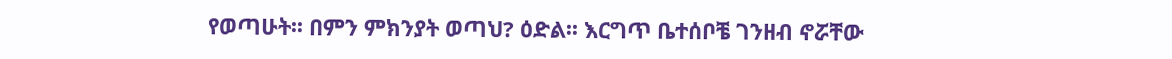የወጣሁት፡፡ በምን ምክንያት ወጣህ? ዕድል፡፡ እርግጥ ቤተሰቦቼ ገንዘብ ኖሯቸው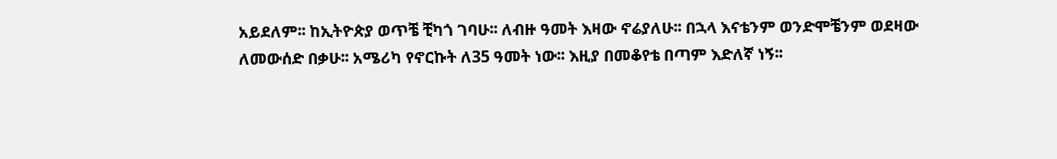አይደለም፡፡ ከኢትዮጵያ ወጥቼ ቺካጎ ገባሁ፡፡ ለብዙ ዓመት እዛው ኖሬያለሁ፡፡ በኋላ እናቴንም ወንድሞቼንም ወደዛው ለመውሰድ በቃሁ፡፡ አሜሪካ የኖርኩት ለ35 ዓመት ነው፡፡ እዚያ በመቆየቴ በጣም እድለኛ ነኝ፡፡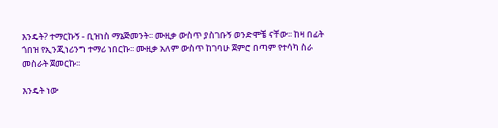እንዴት? ተማርኩኝ - ቢዝነስ ማኔጅመንት፡፡ ሙዚቃ ውስጥ ያስገቡኝ ወንድሞቼ ናቸው፡፡ ከዛ በፊት ጎበዝ የኢንጂነሪንግ ተማሪ ነበርኩ፡፡ ሙዚቃ አለም ውስጥ ከገባሁ ጀምሮ በጣም የተሳካ ስራ መስራት ጀመርኩ፡፡

እንዴት ነው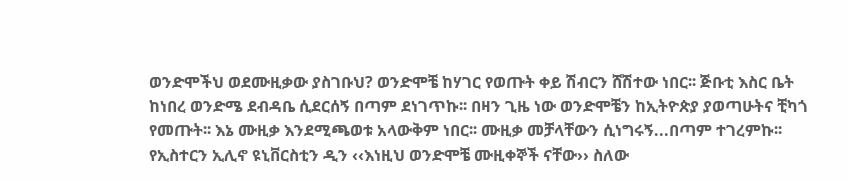ወንድሞችህ ወደሙዚቃው ያስገቡህ? ወንድሞቼ ከሃገር የወጡት ቀይ ሽብርን ሸሽተው ነበር፡፡ ጅቡቲ እስር ቤት ከነበረ ወንድሜ ደብዳቤ ሲደርሰኝ በጣም ደነገጥኩ፡፡ በዛን ጊዜ ነው ወንድሞቼን ከኢትዮጵያ ያወጣሁትና ቺካጎ የመጡት፡፡ እኔ ሙዚቃ እንደሚጫወቱ አላውቅም ነበር፡፡ ሙዚቃ መቻላቸውን ሲነግሩኝ...በጣም ተገረምኩ፡፡ የኢስተርን ኢሊኖ ዩኒቨርስቲን ዲን ‹‹እነዚህ ወንድሞቼ ሙዚቀኞች ናቸው›› ስለው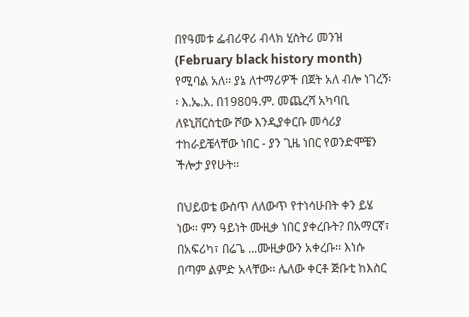በየዓመቱ ፌብሪዋሪ ብላክ ሂስትሪ መንዝ (February black history month) የሚባል አለ፡፡ ያኔ ለተማሪዎች በጀት አለ ብሎ ነገረኝ፡፡ እ.ኤ.አ. በ1980ዓ.ም. መጨረሻ አካባቢ ለዩኒቨርስቲው ሾው እንዲያቀርቡ መሳሪያ ተከራይቼላቸው ነበር - ያን ጊዜ ነበር የወንድሞቼን ችሎታ ያየሁት፡፡

በህይወቴ ውስጥ ለለውጥ የተነሳሁበት ቀን ይሄ ነው፡፡ ምን ዓይነት ሙዚቃ ነበር ያቀረቡት? በአማርኛ፣ በአፍሪካ፣ በሬጌ ...ሙዚቃውን አቀረቡ፡፡ እነሱ በጣም ልምድ አላቸው፡፡ ሌለው ቀርቶ ጅቡቲ ከእስር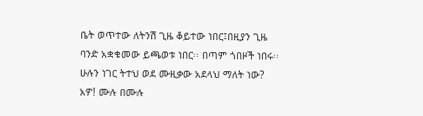ቤት ወጥተው ለትንሽ ጊዜ ቆይተው ነበር፤በዚያን ጊዜ ባንድ አቋቁመው ይጫወቱ ነበር፡፡ በጣም ጎበዞች ነበሩ፡፡ ሁሉን ነገር ትተህ ወደ ሙዚቃው አደላህ ማለት ነው? አዎ! ሙሉ በሙሉ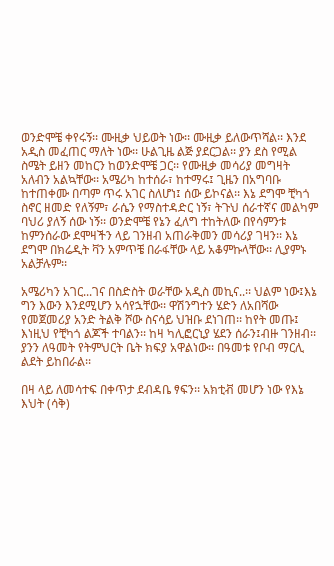ወንድሞቼ ቀየሩኝ፡፡ ሙዚቃ ህይወት ነው፡፡ ሙዚቃ ይለውጥሻል፡፡ እንደ አዲስ መፈጠር ማለት ነው፡፡ ሁልጊዜ ልጅ ያደርጋል፡፡ ያን ደስ የሚል ስሜት ይዘን መከርን ከወንድሞቼ ጋር፡፡ የሙዚቃ መሳሪያ መግዛት አለብን አልኳቸው፡፡ አሜሪካ ከተሰራ፣ ከተማሩ፤ ጊዜን በአግባቡ ከተጠቀሙ በጣም ጥሩ አገር ስለሆነ፤ ሰው ይኮናል፡፡ እኔ ደግሞ ቺካጎ ስኖር ዘመድ የለኝም፣ ራሴን የማስተዳድር ነኝ፣ ትጉህ ሰራተኛና መልካም ባህሪ ያለኝ ሰው ነኝ፡፡ ወንድሞቼ የኔን ፈለግ ተከትለው በየሳምንቱ ከምንሰራው ደሞዛችን ላይ ገንዘብ አጠራቅመን መሳሪያ ገዛን፡፡ እኔ ደግሞ በክሬዲት ቫን አምጥቼ በራፋቸው ላይ አቆምኩላቸው፡፡ ሊያምኑ አልቻሉም፡፡

አሜሪካን አገር...ገና በስድስት ወራቸው አዲስ መኪና..፡፡ ህልም ነው፤እኔ ግን እውን እንደሚሆን አሳየኋቸው፡፡ ዋሽንግተን ሄድን ለአበሻው የመጀመሪያ አንድ ትልቅ ሾው ስናሳይ ህዝቡ ደነገጠ፡፡ ከየት መጡ፤ እነዚህ የቺካጎ ልጆች ተባልን፡፡ ከዛ ካሊፎርኒያ ሄደን ሰራን፤ብዙ ገንዘብ፡፡ ያንን ለዓመት የትምህርት ቤት ክፍያ አዋልነው፡፡ በዓመቱ የቦብ ማርሊ ልደት ይከበራል፡፡

በዛ ላይ ለመሳተፍ በቀጥታ ደብዳቤ ፃፍን፡፡ አክቲቭ መሆን ነው የእኔ እህት (ሳቅ)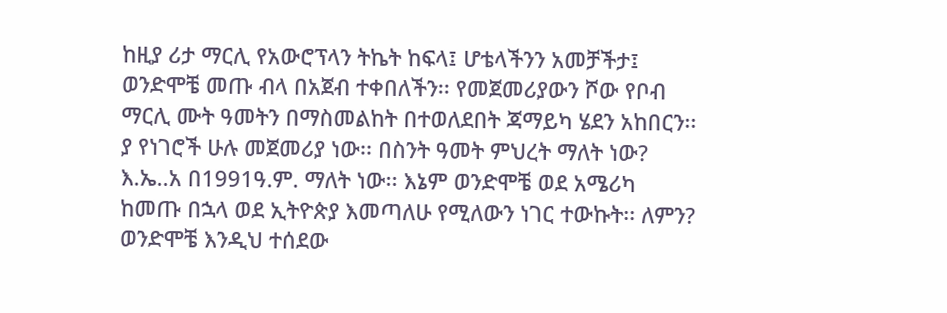ከዚያ ሪታ ማርሊ የአውሮፕላን ትኬት ከፍላ፤ ሆቴላችንን አመቻችታ፤ ወንድሞቼ መጡ ብላ በአጀብ ተቀበለችን፡፡ የመጀመሪያውን ሾው የቦብ ማርሊ ሙት ዓመትን በማስመልከት በተወለደበት ጃማይካ ሄደን አከበርን፡፡ ያ የነገሮች ሁሉ መጀመሪያ ነው፡፡ በስንት ዓመት ምህረት ማለት ነው? እ.ኤ..አ በ1991ዓ.ም. ማለት ነው፡፡ እኔም ወንድሞቼ ወደ አሜሪካ ከመጡ በኋላ ወደ ኢትዮጵያ እመጣለሁ የሚለውን ነገር ተውኩት፡፡ ለምን? ወንድሞቼ እንዲህ ተሰደው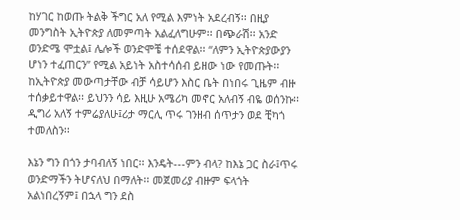ከሃገር ከወጡ ትልቅ ችግር አለ የሚል እምነት አደረብኝ፡፡ በዚያ መንግስት ኢትዮጵያ ለመምጣት አልፈለግሁም፡፡ በጭራሽ፡፡ አንድ ወንድሜ ሞቷል፤ ሌሎች ወንድሞቼ ተሰደዋል፡፡ “ለምን ኢትዮጵያውያን ሆነን ተፈጠርን” የሚል አይነት አስተሳሰብ ይዘው ነው የመጡት፡፡ ከኢትዮጵያ መውጣታቸው ብቻ ሳይሆን እስር ቤት በነበሩ ጊዜም ብዙ ተሰቃይተዋል፡፡ ይህንን ሳይ እዚሁ አሜሪካ መኖር አለብኝ ብዬ ወሰንኩ፡፡ ዲግሪ አለኝ ተምሬያለሁ፤ሪታ ማርሊ ጥሩ ገንዘብ ሰጥታን ወደ ቺካጎ ተመለስን፡፡

እኔን ግን በጎን ታባብለኝ ነበር፡፡ እንዴት---ምን ብላ? ከእኔ ጋር ስራ፤ጥሩ ወንድማችን ትሆናለህ በማለት፡፡ መጀመሪያ ብዙም ፍላጎት አልነበረኝም፤ በኋላ ግን ደስ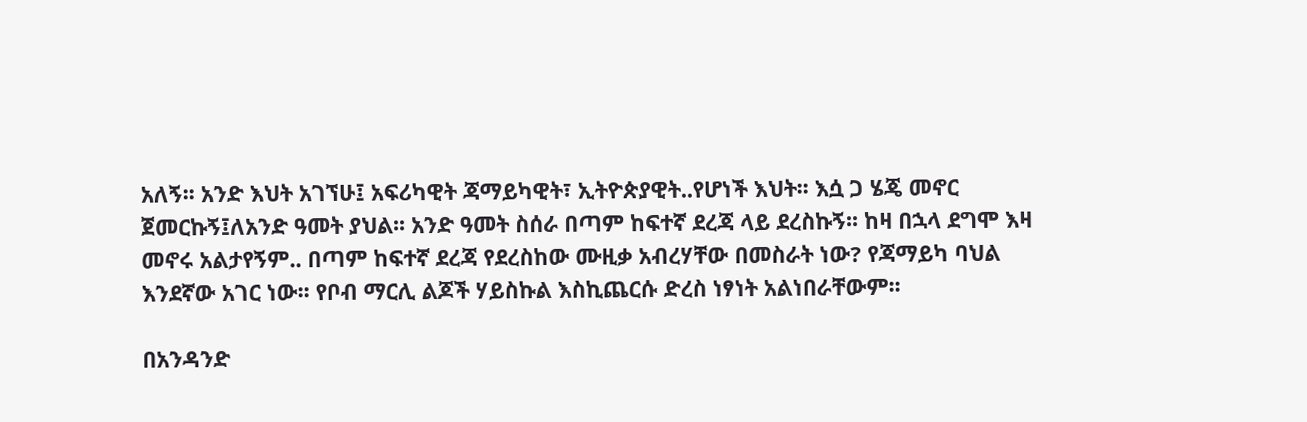አለኝ፡፡ አንድ እህት አገኘሁ፤ አፍሪካዊት ጃማይካዊት፣ ኢትዮጵያዊት..የሆነች እህት፡፡ እሷ ጋ ሄጄ መኖር ጀመርኩኝ፤ለአንድ ዓመት ያህል፡፡ አንድ ዓመት ስሰራ በጣም ከፍተኛ ደረጃ ላይ ደረስኩኝ፡፡ ከዛ በኋላ ደግሞ እዛ መኖሩ አልታየኝም.. በጣም ከፍተኛ ደረጃ የደረስከው ሙዚቃ አብረሃቸው በመስራት ነው? የጃማይካ ባህል እንደኛው አገር ነው፡፡ የቦብ ማርሊ ልጆች ሃይስኩል እስኪጨርሱ ድረስ ነፃነት አልነበራቸውም፡፡

በአንዳንድ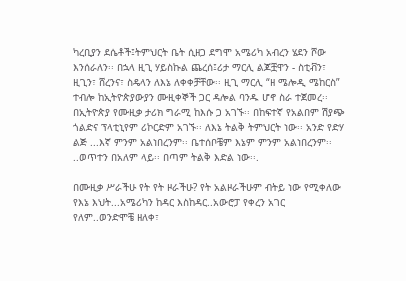ካረቢያን ደሴቶች፤ትምህርት ቤት ሲዘጋ ደግሞ አሜሪካ አብረን ሄደን ሾው እንሰራለን፡፡ በኋላ ዚጊ ሃይስኩል ጨረሰ፤ሪታ ማርሊ ልጆቿዋን - ስቲቭን፣ ዚጊን፣ ሸረንና፣ ስዴላን ለእኔ ለቀቀቻቸው፡፡ ዚጊ ማርሊ “ዘ ሜሎዲ ሜከርስ” ተብሎ ከኢትዮጵያውያን ሙዚቀኞች ጋር ዳሎል ባንዱ ሆኖ ስራ ተጀመረ፡፡በኢትዮጵያ የሙዚቃ ታሪክ ግራሚ ከእሱ ጋ አገኙ፡፡ በከፍተኛ የአልበም ሽያጭ ጎልድና ፕላቲኒየም ሪኮርድም አገኙ፡፡ ለእኔ ትልቅ ትምህርት ነው፡፡ አንድ የድሃ ልጅ ...እኛ ምንም አልነበረንም፡፡ ቤተሰቦቼም እኔም ምንም አልነበረንም፡፡ ..ወጥተን በአለም ላይ፡፡ በጣም ትልቅ እድል ነው፡፡.

በሙዚቃ ሥራችሁ የት የት ዞራችሁ? የት አልዞራችሁም ብትይ ነው የሚቀለው የእኔ እህት...አሜሪካን ከዳር እስከዳር..አውሮፓ የቀረን አገር የለም..ወንድሞቼ ዘለቀ፣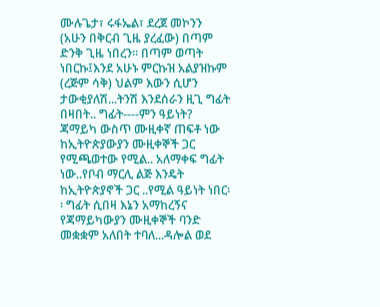ሙሉጌታ፣ ሩፋኤል፣ ደረጀ መኮንን (አሁን በቅርብ ጊዜ ያረፈው) በጣም ድንቅ ጊዜ ነበረን፡፡ በጣም ወጣት ነበርኩ፤እንደ አሁኑ ምርኩዝ አልያዝኩም (ረጅም ሳቅ) ህልም እውን ሲሆን ታውቂያለሽ...ትንሽ እንደሰራን ዚጊ ግፊት በዛበት.. ግፊት----ምን ዓይነት? ጃማይካ ውስጥ ሙዚቀኛ ጠፍቶ ነው ከኢትዮጵያውያን ሙዚቀኞች ጋር የሚጫወተው የሚል.. አለማቀፍ ግፊት ነው..የቦብ ማርሊ ልጅ እንዴት ከኢትዮጵያኖች ጋር ..የሚል ዓይነት ነበር፡፡ ግፊት ሲበዛ እኔን አማከረኝና የጃማይካውያን ሙዚቀኞች ባንድ መቋቋም አለበት ተባለ...ዳሎል ወደ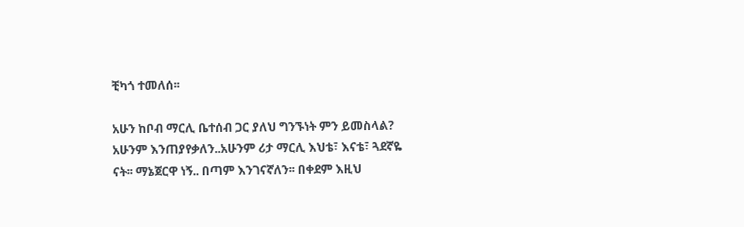ቺካጎ ተመለሰ፡፡

አሁን ከቦብ ማርሊ ቤተሰብ ጋር ያለህ ግንኙነት ምን ይመስላል? አሁንም እንጠያየቃለን..አሁንም ሪታ ማርሊ እህቴ፣ እናቴ፣ ጓደኛዬ ናት፡፡ ማኔጀርዋ ነኝ.. በጣም እንገናኛለን፡፡ በቀደም እዚህ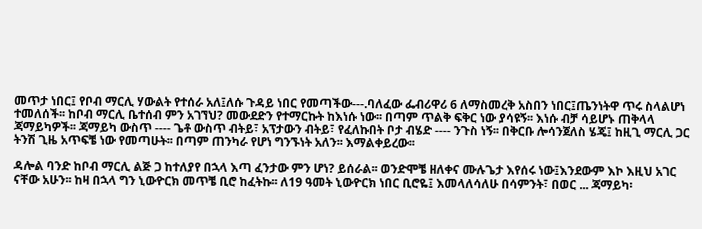መጥታ ነበር፤ የቦብ ማርሊ ሃውልት የተሰራ አለ፤ለሱ ጉዳይ ነበር የመጣችው---.ባለፈው ፌብሪዋሪ 6 ለማስመረቅ አስበን ነበር፤ጤንነትዋ ጥሩ ስላልሆነ ተመለሰች፡፡ ከቦብ ማርሊ ቤተሰብ ምን አገኘህ? መውደድን የተማርኩት ከእነሱ ነው፡፡ በጣም ጥልቅ ፍቅር ነው ያሳዩኝ፡፡ እነሱ ብቻ ሳይሆኑ ጠቅላላ ጃማይካዎች፡፡ ጃማይካ ውስጥ ---- ጌቶ ውስጥ ብትይ፣ አፕታውን ብትይ፣ የፈለኩበት ቦታ ብሄድ ---- ንጉስ ነኝ፡፡ በቅርቡ ሎሳንጀለስ ሄጄ፤ ከዚጊ ማርሊ ጋር ትንሽ ጊዜ አጥፍቼ ነው የመጣሁት፡፡ በጣም ጠንካራ የሆነ ግንኙነት አለን፡፡ እማልቀይረው፡፡

ዳሎል ባንድ ከቦብ ማርሊ ልጅ ጋ ከተለያየ በኋላ እጣ ፈንታው ምን ሆነ? ይሰራል፡፡ ወንድሞቼ ዘለቀና ሙሉጌታ እየሰሩ ነው፤እንደውም እኮ እዚህ አገር ናቸው አሁን፡፡ ከዛ በኋላ ግን ኒውዮርክ መጥቼ ቢሮ ከፈትኩ፡፡ ለ19 ዓመት ኒውዮርክ ነበር ቢሮዬ፤ እመላለሳለሁ በሳምንት፣ በወር ... ጃማይካ፡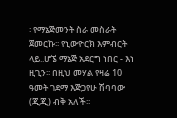፡ የማኔጅመንት ስራ መስራት ጀመርኩ፡፡ የኒውዮርክ እምብርት ላይ..ሆኜ ማኔጅ አደርግ ነበር - እነ ዚጊን፡፡ በዚህ መሃል የዛሬ 10 ዓመት ገደማ እጅጋየሁ ሽባባው (ጂጂ) ብቅ አለች፡፡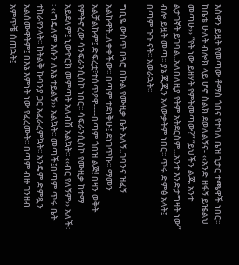እስዋን ይዟት የመጣው ቶማስ ጎበና የተባለ ቤዝ ጊታር ተጫዋች ነበር፡፡ ከቤቴ ሁለት ብሎክ ላይ ሆኖ ስልክ ደወለልኝና- ‹‹አንድ ዘፋኝ ይዤልህ መጣሁ›› “የት ነው ይዘሃት የምትመጣው?” “ይህችን ልጁ አንተ ልታገኛት ይገባል..አለበለዚያ የትም አትደርስም...አንተ እንድታግዛት ነው” ብሎ ይዟት መጣ፡፡ ያኔ ጂጂን አላውቃትም ነበር፡፡ ጥሩ ድምፅ አላት፤ በጣም ጉጉ ናት፡፡ አወራኋት፡፡

ግቢዬ ውስጥ በጓሮ በኩል የሙዚቃ ቤት አለኝ..ገባንና ዝፈኝ አልኩዋት..ለቀቀችው፡፡ በጣም ተደነቅሁ፤ ደነገጥኩ፡፡ ማመን አልቻልኩም፤ ድፍረቷ፣ተሰጥዖዋ----በጣም ጎበዝ ልጅ! በዛን ወቅት የምትኖረው ሳንፍራንሲስኮ ነበር፡፡ ሳፍራንሲስኮ የሙዚቃ ከተማ አይደለም፤ ኒውዮርክ መምጣት አለብሽ አልኳት፡፡ ‹‹ብር የለኝም›› አለች፡፡ ‹‹ግዴለም እሱን ለእኔ ተይልኝ›› አልኳት፡፡ መጣች፤በጣም ጥሩ ቤት ተከራየንላት፡፡ ከትልቅ ኩባንያ ጋር አፈራረምኳት፡፡ አንዴም ድምጿን አልሰሙዋትም፤ በእኔ እምነት ነው የፈረሙት፡፡ በጣም ብዙ ገንዘብ አምጥቼ ሰጠኋት፤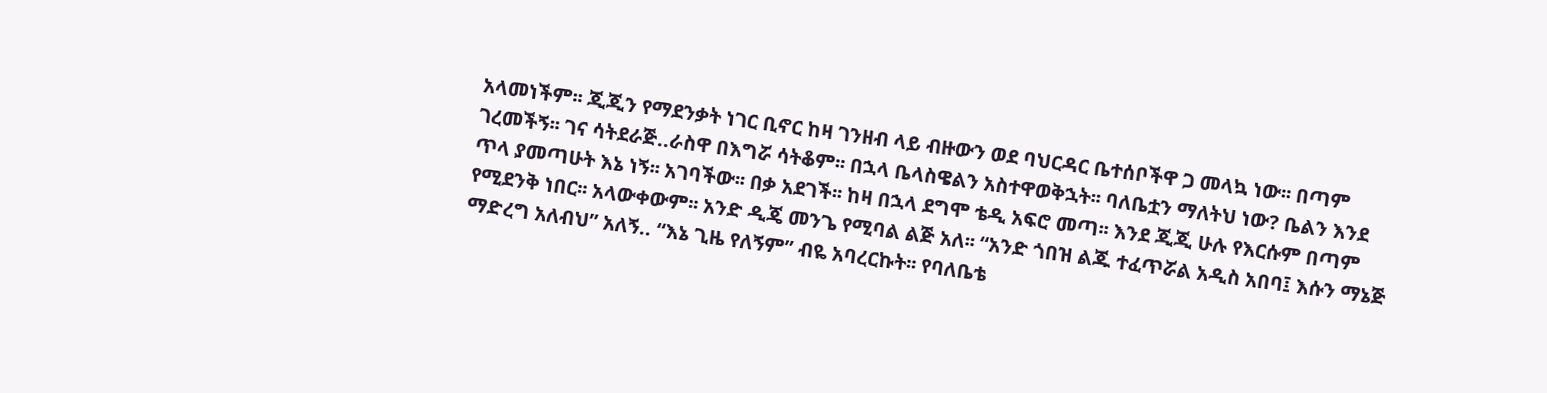አላመነችም፡፡ ጂጂን የማደንቃት ነገር ቢኖር ከዛ ገንዘብ ላይ ብዙውን ወደ ባህርዳር ቤተሰቦችዋ ጋ መላኳ ነው፡፡ በጣም ገረመችኝ፡፡ ገና ሳትደራጅ..ራስዋ በእግሯ ሳትቆም፡፡ በኋላ ቤላስዌልን አስተዋወቅኋት፡፡ ባለቤቷን ማለትህ ነው? ቤልን እንደ ጥላ ያመጣሁት እኔ ነኝ፡፡ አገባችው፡፡ በቃ አደገች፡፡ ከዛ በኋላ ደግሞ ቴዲ አፍሮ መጣ፡፡ እንደ ጂጂ ሁሉ የእርሱም በጣም የሚደንቅ ነበር፡፡ አላውቀውም፡፡ አንድ ዲጄ መንጌ የሚባል ልጅ አለ፡፡ “አንድ ጎበዝ ልጁ ተፈጥሯል አዲስ አበባ፤ እሱን ማኔጅ ማድረግ አለብህ” አለኝ.. “እኔ ጊዜ የለኝም” ብዬ አባረርኩት፡፡ የባለቤቴ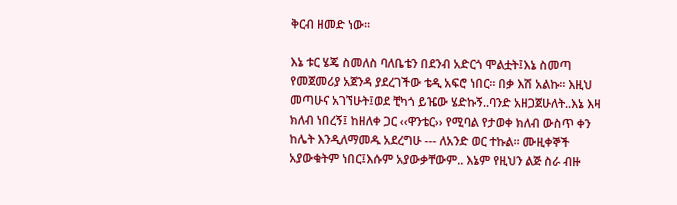ቅርብ ዘመድ ነው፡፡

እኔ ቱር ሄጄ ስመለስ ባለቤቴን በደንብ አድርጎ ሞልቷት፤እኔ ስመጣ የመጀመሪያ አጀንዳ ያደረገችው ቴዲ አፍሮ ነበር፡፡ በቃ እሽ አልኩ፡፡ እዚህ መጣሁና አገኘሁት፤ወደ ቺካጎ ይዤው ሄድኩኝ..ባንድ አዘጋጀሁለት..እኔ እዛ ክለብ ነበረኝ፤ ከዘለቀ ጋር ‹‹ዋንቴር›› የሚባል የታወቀ ክለብ ውስጥ ቀን ከሌት እንዲለማመዱ አደረግሁ --- ለአንድ ወር ተኩል፡፡ ሙዚቀኞች አያውቁትም ነበር፤እሱም አያውቃቸውም.. እኔም የዚህን ልጅ ስራ ብዙ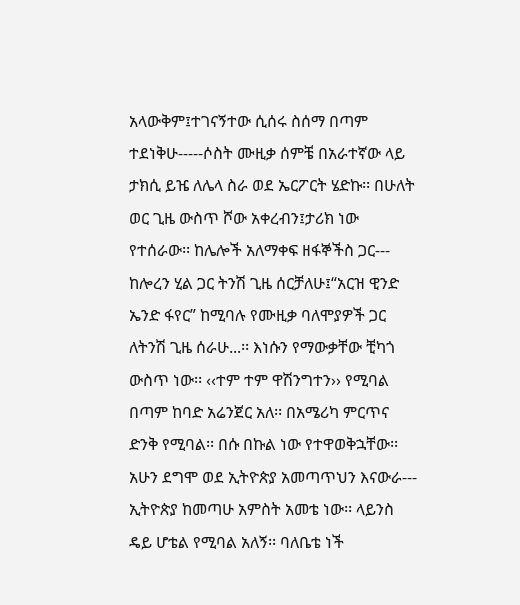አላውቅም፤ተገናኝተው ሲሰሩ ስሰማ በጣም ተደነቅሁ-----ሶስት ሙዚቃ ሰምቼ በአራተኛው ላይ ታክሲ ይዤ ለሌላ ስራ ወደ ኤርፖርት ሄድኩ፡፡ በሁለት ወር ጊዜ ውስጥ ሾው አቀረብን፤ታሪክ ነው የተሰራው፡፡ ከሌሎች አለማቀፍ ዘፋኞችስ ጋር--- ከሎረን ሂል ጋር ትንሽ ጊዜ ሰርቻለሁ፤“አርዝ ዊንድ ኤንድ ፋየር” ከሚባሉ የሙዚቃ ባለሞያዎች ጋር ለትንሽ ጊዜ ሰራሁ...፡፡ እነሱን የማውቃቸው ቺካጎ ውስጥ ነው፡፡ ‹‹ተም ተም ዋሽንግተን›› የሚባል በጣም ከባድ አሬንጀር አለ፡፡ በአሜሪካ ምርጥና ድንቅ የሚባል፡፡ በሱ በኩል ነው የተዋወቅኋቸው፡፡ አሁን ደግሞ ወደ ኢትዮጵያ አመጣጥህን እናውራ--- ኢትዮጵያ ከመጣሁ አምስት አመቴ ነው፡፡ ላይንስ ዴይ ሆቴል የሚባል አለኝ፡፡ ባለቤቴ ነች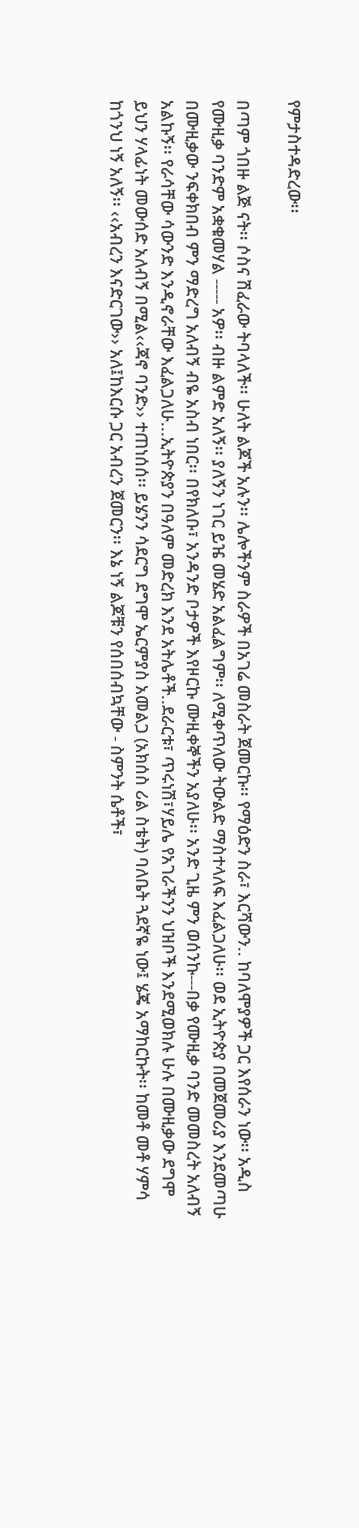የምታስተዳድረው፡፡

በጣም ጎበዙ ልጅ ናት፡፡ ሶስና ሽፈራው ትባላለች፡፡ ሁለት ልጆች አሉን፡፡ ሌሎችንም ስራዎች በአገሬ መስራት ጀመርኩ፡፡ የማዕድን ስራ፣ እርሻውን.. ከባለሞያዎች ጋር እየሰራን ነው፡፡ አዲስ የሙዚቃ ባንድም አቋቁመሃል ----- አዎ፡፡ ብዙ ልምድ አለኝ፡፡ ያለኝን ነገር ይዤ መሄድ አልፈልግም፡፡ ለሚቀጥለው ትውልድ ማስተላለፍ እፈልጋለሁ፡፡ ወደ ኢትዮጵያ በመጀመሪያ እንደመጣሁ በሙዚቃው ንፍቀክበብ ምን ማድረግ አለብኝ ብዬ አስብ ነበር፡፡ በየክለቡ፣ አንዳንድ ቦታዎች እየዞርኩ ሙዚቀኞችን አያለሁ፡፡ አንድ ጊዜ ምን ወሰንኩ---በቃ የሙዚቃ ባንድ መመስረት አለብኝ አልኩኝ፡፡ የራሳቸው ሳውንድ እንዲኖራቸው እፈልጋለሁ...ኢትዮጵያን በዓለም መድረክ እንደ አትሌቶች..ደራርቱ፣ ጥሩነሽ፣ሃይሌ የአገራችንን ህዝቦች እንደሚወክሉ ሁሉ በሙዚቃው ደግሞ ይህን ሃላፊነት መውሰድ አለብኝ በሚል‹‹ጃኖ ባንድ›› ተጠነሰሰ፡፡ ይሄንን ሳደርግ ደግሞ ኤርምያስ አመልጋ (አክሰስ ሪል ስቴት) ባለቤት ጓደኛዬ ነው፤ ሄጄ አማከርኩት፡፡ ከመቶ መቶ ሃምሳ ከጎንህ ነኝ አለኝ፡፡ ‹‹አብረን እናድርገው›› አለ፤ከእርሱ ጋር አብረን ጀመርን፡፡ እኔ ነኝ ልጆቹን የሰበሰብኳቸው - ስምንት ሴቶች፣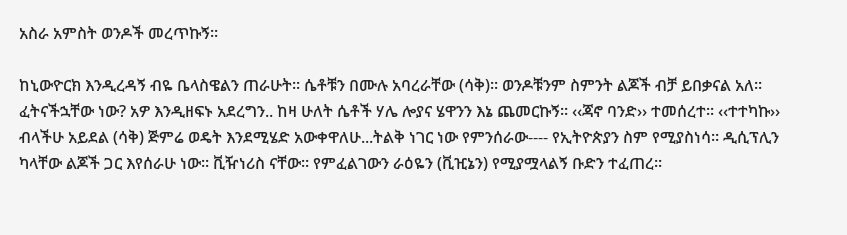አስራ አምስት ወንዶች መረጥኩኝ፡፡

ከኒውዮርክ እንዲረዳኝ ብዬ ቤላስዌልን ጠራሁት፡፡ ሴቶቹን በሙሉ አባረራቸው (ሳቅ)፡፡ ወንዶቹንም ስምንት ልጆች ብቻ ይበቃናል አለ፡፡ ፈትናችኋቸው ነው? አዎ እንዲዘፍኑ አደረግን.. ከዛ ሁለት ሴቶች ሃሌ ሎያና ሄዋንን እኔ ጨመርኩኝ፡፡ ‹‹ጃኖ ባንድ›› ተመሰረተ፡፡ ‹‹ተተካኩ›› ብላችሁ አይደል (ሳቅ) ጅምሬ ወዴት እንደሚሄድ አውቀዋለሁ...ትልቅ ነገር ነው የምንሰራው---- የኢትዮጵያን ስም የሚያስነሳ፡፡ ዲሲፕሊን ካላቸው ልጆች ጋር እየሰራሁ ነው፡፡ ቪዥነሪስ ናቸው፡፡ የምፈልገውን ራዕዬን (ቪዢኔን) የሚያሟላልኝ ቡድን ተፈጠረ፡፡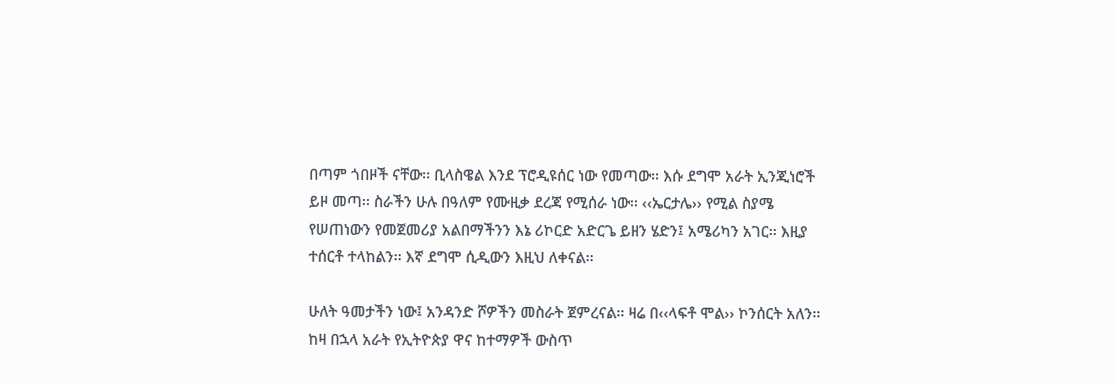በጣም ጎበዞች ናቸው፡፡ ቢላስዌል እንደ ፕሮዲዩሰር ነው የመጣው፡፡ እሱ ደግሞ አራት ኢንጂነሮች ይዞ መጣ፡፡ ስራችን ሁሉ በዓለም የሙዚቃ ደረጃ የሚሰራ ነው፡፡ ‹‹ኤርታሌ›› የሚል ስያሜ የሠጠነውን የመጀመሪያ አልበማችንን እኔ ሪኮርድ አድርጌ ይዘን ሄድን፤ አሜሪካን አገር፡፡ እዚያ ተሰርቶ ተላከልን፡፡ እኛ ደግሞ ሲዲውን እዚህ ለቀናል፡፡

ሁለት ዓመታችን ነው፤ አንዳንድ ሾዎችን መስራት ጀምረናል፡፡ ዛሬ በ‹‹ላፍቶ ሞል›› ኮንሰርት አለን፡፡ ከዛ በኋላ አራት የኢትዮጵያ ዋና ከተማዎች ውስጥ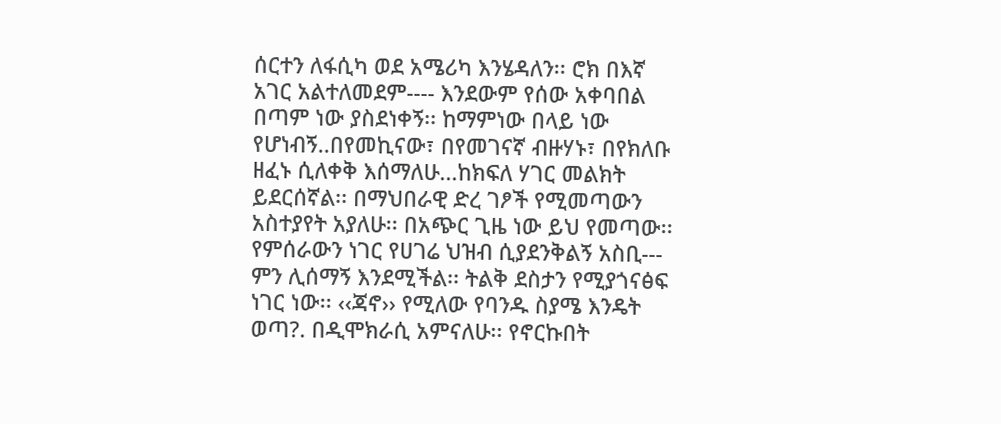ሰርተን ለፋሲካ ወደ አሜሪካ እንሄዳለን፡፡ ሮክ በእኛ አገር አልተለመደም---- እንደውም የሰው አቀባበል በጣም ነው ያስደነቀኝ፡፡ ከማምነው በላይ ነው የሆነብኝ..በየመኪናው፣ በየመገናኛ ብዙሃኑ፣ በየክለቡ ዘፈኑ ሲለቀቅ እሰማለሁ...ከክፍለ ሃገር መልክት ይደርሰኛል፡፡ በማህበራዊ ድረ ገፆች የሚመጣውን አስተያየት አያለሁ፡፡ በአጭር ጊዜ ነው ይህ የመጣው፡፡ የምሰራውን ነገር የሀገሬ ህዝብ ሲያደንቅልኝ አስቢ--- ምን ሊሰማኝ እንደሚችል፡፡ ትልቅ ደስታን የሚያጎናፅፍ ነገር ነው፡፡ ‹‹ጃኖ›› የሚለው የባንዱ ስያሜ እንዴት ወጣ?. በዲሞክራሲ አምናለሁ፡፡ የኖርኩበት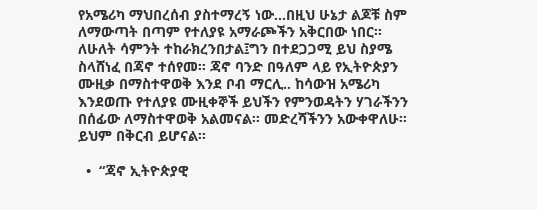የአሜሪካ ማህበረሰብ ያስተማረኝ ነው...በዚህ ሁኔታ ልጆቹ ስም ለማውጣት በጣም የተለያዩ አማራጮችን አቅርበው ነበር፡፡ ለሁለት ሳምንት ተከራክረንበታል፤ግን በተደጋጋሚ ይህ ስያሜ ስላሸነፈ በጃኖ ተሰየመ፡፡ ጃኖ ባንድ በዓለም ላይ የኢትዮጵያን ሙዚቃ በማስተዋወቅ እንደ ቦብ ማርሊ.. ከሳውዝ አሜሪካ እንደወጡ የተለያዩ ሙዚቀኞች ይህችን የምንወዳትን ሃገራችንን በሰፊው ለማስተዋወቅ አልመናል፡፡ መድረሻችንን አውቀዋለሁ፡፡ ይህም በቅርብ ይሆናል፡፡

  •  “ጃኖ ኢትዮጵያዊ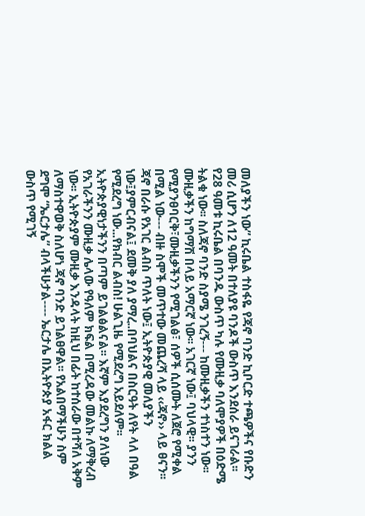መለያችን ነው” ኪሩቤል ተስፋዬ የጃኖ ባንድ ኪቦርድ ተጫዎችና የቡድን መሪ ሲሆን ለ12 ዓመት በተለያዩ ባንዶች ውስጥ እንደሰራ ይናገራል፡፡ የ28 ዓመቱ ኪሩቤል በባንዱ ውስጥ ካሉ የሙዚቃ ባለሞያዎች በዕድሜ ትልቁ ነው፡፡ ስለጃኖ ባንድ ስያሜ ንገረኝ--- ከሙዚቃችን ተነስተን ነው፡፡ ሙዚቃችን ከግማሽ በላይ አማርኛ ነው፡፡ አገርኛ ነው፤ ባህላዊ፡፡ ያንን የሚያንፀባርቅ፣ሙዚቃችንን የሚገልፅ፣ ሰዎች ሲሰሙት ለጀሮ የሚቀል በሚል ነው--- ብዙ ስሞች መጥተው መጨረሻ ላይ ‹‹ጃኖ›› ላይ ፀናን፡፡ ጃኖ በራሱ የአገር ልብስ ጥለት ነው፤ ኢትዮጵያዊ መለያችን ነው፤ያምርብናል፤ ደመቅ ያለ ያማረ..በባህልና በስርዓት ለየት ላለ በዓል የሚደረግ ነው...የክብር ልብስ! ሁልጊዜ የሚደረግ አይደለም፡፡ ኢትዮጵያዊነታችንን በጣም ይገልፅልናል፡፡ እኛም እያደረግን ያለነው የአገራችንን ሙዚቃ ሌላው የዓለም ክፍል በሚረዳው መልኩ ለማቅረብ ነው፡፡ ኢትዮጵያም ሙዚቃ እንዳላት ከዚህ በፊት ከተሰራው በተሻለ አቅም ለማስተዋወቅ ስለሆነ ጃኖ ባንድ ይገልፀዋል፡፡ የአልበማችሁን ስም ደግሞ “ኤርታሌ” ብላችሁታል---- ኤርታሌ በኢትዮጵያ አፋር ክልል ውስጥ የሚገኝ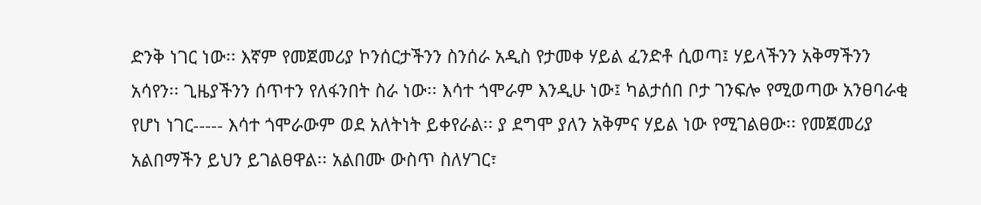ድንቅ ነገር ነው፡፡ እኛም የመጀመሪያ ኮንሰርታችንን ስንሰራ አዲስ የታመቀ ሃይል ፈንድቶ ሲወጣ፤ ሃይላችንን አቅማችንን አሳየን፡፡ ጊዜያችንን ሰጥተን የለፋንበት ስራ ነው፡፡ እሳተ ጎሞራም እንዲሁ ነው፤ ካልታሰበ ቦታ ገንፍሎ የሚወጣው አንፀባራቂ የሆነ ነገር----- እሳተ ጎሞራውም ወደ አለትነት ይቀየራል፡፡ ያ ደግሞ ያለን አቅምና ሃይል ነው የሚገልፀው፡፡ የመጀመሪያ አልበማችን ይህን ይገልፀዋል፡፡ አልበሙ ውስጥ ስለሃገር፣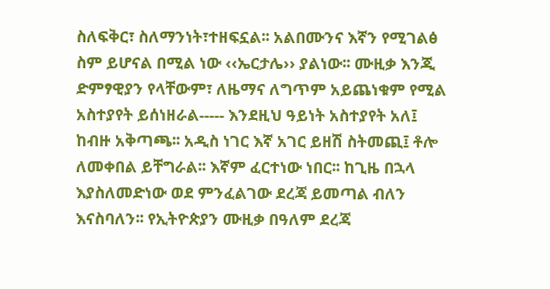ስለፍቅር፣ ስለማንነት፣ተዘፍኗል፡፡ አልበሙንና እኛን የሚገልፅ ስም ይሆናል በሚል ነው ‹‹ኤርታሌ›› ያልነው፡፡ ሙዚቃ እንጂ ድምፃዊያን የላቸውም፣ ለዜማና ለግጥም አይጨነቁም የሚል አስተያየት ይሰነዘራል----- እንደዚህ ዓይነት አስተያየት አለ፤ ከብዙ አቅጣጫ፡፡ አዲስ ነገር እኛ አገር ይዘሽ ስትመጪ፤ ቶሎ ለመቀበል ይቸግራል፡፡ እኛም ፈርተነው ነበር፡፡ ከጊዜ በኋላ እያስለመድነው ወደ ምንፈልገው ደረጃ ይመጣል ብለን እናስባለን፡፡ የኢትዮጵያን ሙዚቃ በዓለም ደረጃ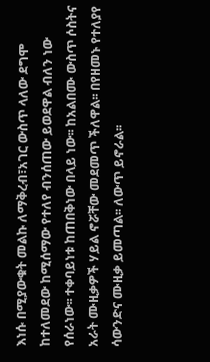እነሱ በሚያውቁት መልኩ ለማቅረብ፣አገር ውስጥ ላለው ደግሞ ከተለመደው ከሚሰማው የተለየ ብንሰጠው ይወደዋል ብለን ነው የሰራነው፡፡ ተቀባይነቱ ከጠበቅነው በላይ ነው፡፡ ከአልበሙ ውስጥ ሶስትና አራት ሙዚቃዎች ሃይል ኖሯቸው መደመጥ ችለዋል፡፡ በየዘመኑ የተለያየ ሳውንድና ሙዚቃ ይመጣል፡፡ ለውጥ ይኖራል፡፡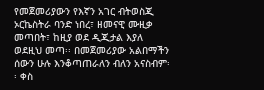የመጀመሪያውን የእኛን አገር ብትወስጂ ኦርኬስትራ ባንድ ነበረ፣ ዘመናዊ ሙዚቃ መጣበት፣ ከዚያ ወደ ዲጂታል እያለ ወደዚህ መጣ፡፡ በመጀመሪያው አልበማችን ሰውን ሁሉ እንቆጣጠራለን ብለን አናስብም፡፡ ቀስ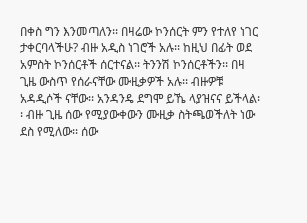በቀስ ግን እንመጣለን፡፡ በዛሬው ኮንሰርት ምን የተለየ ነገር ታቀርባላችሁ? ብዙ አዲስ ነገሮች አሉ፡፡ ከዚህ በፊት ወደ አምስት ኮንሰርቶች ሰርተናል፡፡ ትንንሽ ኮንሰርቶችን፡፡ በዛ ጊዜ ውስጥ የሰራናቸው ሙዚቃዎች አሉ፡፡ ብዙዎቹ አዳዲሶች ናቸው፡፡ አንዳንዴ ደግሞ ይኼ ላያዝናና ይችላል፡፡ ብዙ ጊዜ ሰው የሚያውቀውን ሙዚቃ ስትጫወችለት ነው ደስ የሚለው፡፡ ሰው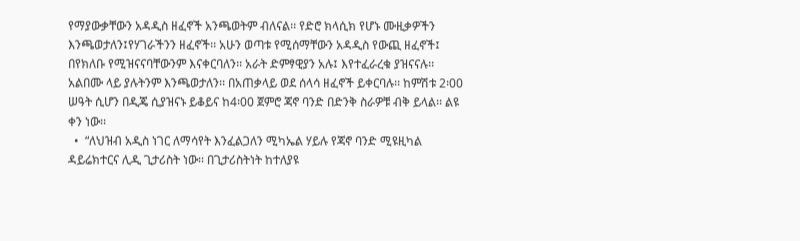የማያውቃቸውን አዳዲስ ዘፈኖች አንጫወትም ብለናል፡፡ የድሮ ክላሲክ የሆኑ ሙዚቃዎችን እንጫወታለን፤የሃገራችንን ዘፈኖች፡፡ አሁን ወጣቱ የሚሰማቸውን አዳዲስ የውጪ ዘፈኖች፤ በየክለቡ የሚዝናናባቸውንም እናቀርባለን፡፡ አራት ድምፃዊያን አሉ፤ እየተፈራረቁ ያዝናናሉ፡፡ አልበሙ ላይ ያሉትንም እንጫወታለን፡፡ በአጠቃላይ ወደ ሰላሳ ዘፈኖች ይቀርባሉ፡፡ ከምሽቱ 2፡00 ሠዓት ሲሆን በዲጄ ሲያዝናኑ ይቆይና ከ4፡00 ጀምሮ ጃኖ ባንድ በድንቅ ስራዎቹ ብቅ ይላል፡፡ ልዩ ቀን ነው፡፡
  •  “ለህዝብ አዲስ ነገር ለማሳየት እንፈልጋለን ሚካኤል ሃይሉ የጃኖ ባንድ ሚዩዚካል ዳይሬክተርና ሊዲ ጊታሪስት ነው፡፡ በጊታሪስትነት ከተለያዩ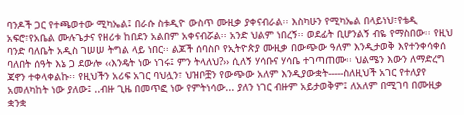ባንዶች ጋር የተጫወተው ሚካኤል፤ በራሱ ስቱዲዮ ውስጥ ሙዚቃ ያቀናብራል፡፡ እስካሁን የሚካኤል በላይነህ፣የቴዲ አፍሮ፣የአቤል ሙሉጌታና የዘሪቱ ከበደን አልበም አቀናብሯል፡፡ አንድ ህልም ነበረኝ፡፡ ወደፊት ቢሆንልኝ ብዬ የማስበው፡፡ የዚህ ባንድ ባለቤት አዲስ ገሠሠ ትግል ላይ ነበር፡፡ ልጆች ሰባስቦ የኢትዮጵያ ሙዚቃ በውጭው ዓለም እንዲታወቅ እየተንቀሳቀሰ ባለበት ሰዓት እኔ ጋ ደውሎ ‹‹እንዴት ነው ነገሩ፤ ምን ትላለህ?›› ሲለኝ ሃሳቡና ሃሳቤ ተገጣጠሙ፡፡ ህልሜን እውን ለማድረግ ጃኖን ተቀላቀልኩ፡፡ የዚህችን አሪፍ አገር ባህሏን፣ ህዝቦቿን የውጭው አለም እንዲያውቋት-----ስለዚህች አገር የተለያየ አመለካከት ነው ያለው፤ ..ብዙ ጊዜ በመጥፎ ነው የምትነሳው... ያለን ነገር ብዙም አይታወቅም፤ ለአለም በሚገባ በሙዚቃ ቋንቋ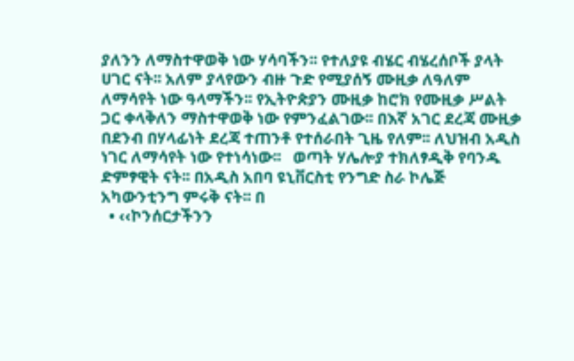ያለንን ለማስተዋወቅ ነው ሃሳባችን፡፡ የተለያዩ ብሄር ብሄረሰቦች ያላት ሀገር ናት፡፡ አለም ያላየውን ብዙ ጉድ የሚያሰኝ ሙዚቃ ለዓለም ለማሳየት ነው ዓላማችን፡፡ የኢትዮጵያን ሙዚቃ ከሮክ የሙዚቃ ሥልት ጋር ቀላቅለን ማስተዋወቅ ነው የምንፈልገው፡፡ በእኛ አገር ደረጃ ሙዚቃ በደንብ በሃላፊነት ደረጃ ተጠንቶ የተሰራበት ጊዜ የለም፡፡ ለህዝብ አዲስ ነገር ለማሳየት ነው የተነሳነው፡፡   ወጣት ሃሌሎያ ተክለፃዲቅ የባንዱ ድምፃዊት ናት፡፡ በአዲስ አበባ ዩኒቨርስቲ የንግድ ስራ ኮሌጅ አካውንቲንግ ምሩቅ ናት፡፡ በ
  • ‹‹ኮንሰርታችንን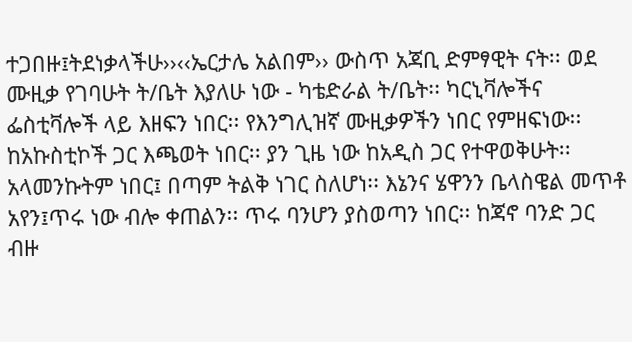ተጋበዙ፤ትደነቃላችሁ››‹‹ኤርታሌ አልበም›› ውስጥ አጃቢ ድምፃዊት ናት፡፡ ወደ ሙዚቃ የገባሁት ት/ቤት እያለሁ ነው - ካቴድራል ት/ቤት፡፡ ካርኒቫሎችና ፌስቲቫሎች ላይ እዘፍን ነበር፡፡ የእንግሊዝኛ ሙዚቃዎችን ነበር የምዘፍነው፡፡ ከአኩስቲኮች ጋር እጫወት ነበር፡፡ ያን ጊዜ ነው ከአዲስ ጋር የተዋወቅሁት፡፡ አላመንኩትም ነበር፤ በጣም ትልቅ ነገር ስለሆነ፡፡ እኔንና ሄዋንን ቤላስዌል መጥቶ አየን፤ጥሩ ነው ብሎ ቀጠልን፡፡ ጥሩ ባንሆን ያስወጣን ነበር፡፡ ከጃኖ ባንድ ጋር ብዙ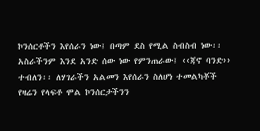ኮንሰርቶችን እየሰራን ነው፤ በጣም ደስ የሚል ስብስብ ነው፡፡ አስራችንም እንደ አንድ ሰው ነው የምንጠራው፤ ‹‹ጃኖ ባንድ›› ተብለን፡፡ ለሃገራችን አልመን እየሰራን ስለሆነ ተመልካቾች የዛሬን የላፍቶ ሞል ኮንሰርታችንን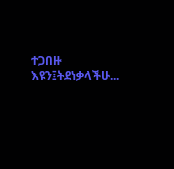ተጋበዙ እዩን፤ትደነቃላችሁ...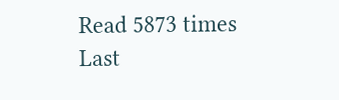Read 5873 times Last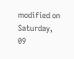modified on Saturday, 09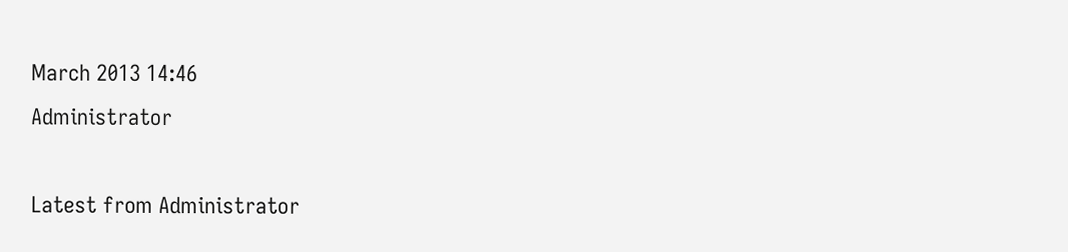March 2013 14:46
Administrator

Latest from Administrator